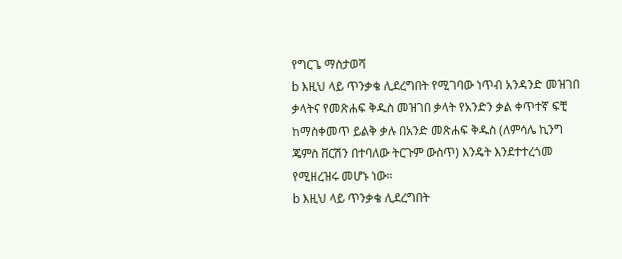የግርጌ ማስታወሻ
b እዚህ ላይ ጥንቃቄ ሊደረግበት የሚገባው ነጥብ አንዳንድ መዝገበ ቃላትና የመጽሐፍ ቅዱስ መዝገበ ቃላት የአንድን ቃል ቀጥተኛ ፍቺ ከማስቀመጥ ይልቅ ቃሉ በአንድ መጽሐፍ ቅዱስ (ለምሳሌ ኪንግ ጄምስ ቨርሽን በተባለው ትርጉም ውስጥ) እንዴት እንደተተረጎመ የሚዘረዝሩ መሆኑ ነው።
b እዚህ ላይ ጥንቃቄ ሊደረግበት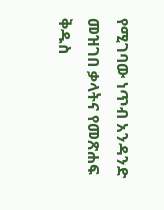የሚገባው ነጥብ አንዳንድ መዝገበ ቃላትና የመጽሐፍ ቅዱስ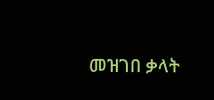መዝገበ ቃላት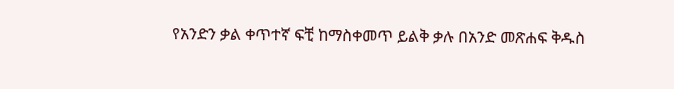የአንድን ቃል ቀጥተኛ ፍቺ ከማስቀመጥ ይልቅ ቃሉ በአንድ መጽሐፍ ቅዱስ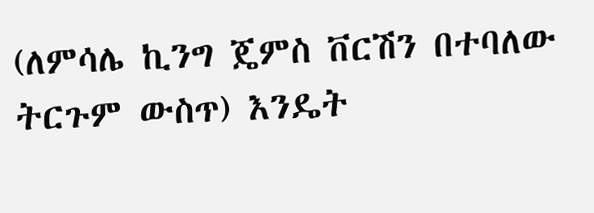(ለምሳሌ ኪንግ ጄምስ ቨርሽን በተባለው ትርጉም ውስጥ) እንዴት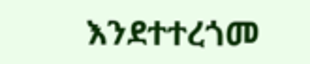እንደተተረጎመ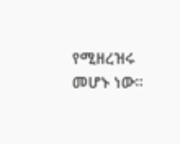የሚዘረዝሩ መሆኑ ነው።